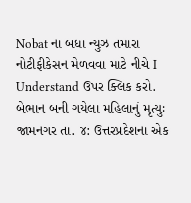Nobat ના બધા ન્યુઝ તમારા નોટીફીકેસન મેળવવા માટે નીચે I Understand ઉપર ક્લિક કરો.
બેભાન બની ગયેલા મહિલાનું મૃત્યુઃ
જામનગર તા. ૪: ઉત્તરપ્રદેશના એક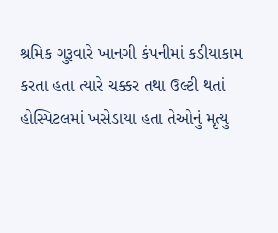શ્રમિક ગુરૂવારે ખાનગી કંપનીમાં કડીયાકામ કરતા હતા ત્યારે ચક્કર તથા ઉલ્ટી થતાં હોસ્પિટલમાં ખસેડાયા હતા તેઓનું મૃત્યુ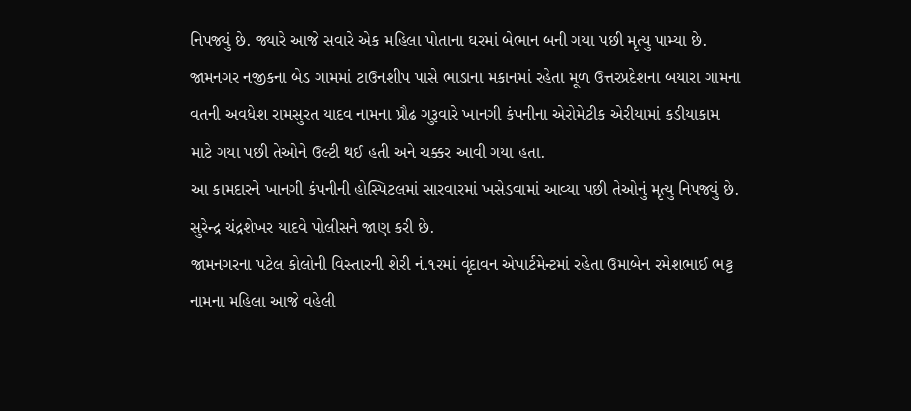નિપજ્યું છે. જ્યારે આજે સવારે એક મહિલા પોતાના ઘરમાં બેભાન બની ગયા પછી મૃત્યુ પામ્યા છે.
જામનગર નજીકના બેડ ગામમાં ટાઉનશીપ પાસે ભાડાના મકાનમાં રહેતા મૂળ ઉત્તરપ્રદેશના બયારા ગામના વતની અવધેશ રામસુરત યાદવ નામના પ્રૌઢ ગુરૂવારે ખાનગી કંપનીના એરોમેટીક એરીયામાં કડીયાકામ માટે ગયા પછી તેઓને ઉલ્ટી થઈ હતી અને ચક્કર આવી ગયા હતા.
આ કામદારને ખાનગી કંપનીની હોસ્પિટલમાં સારવારમાં ખસેડવામાં આવ્યા પછી તેઓનું મૃત્યુ નિપજ્યું છે. સુરેન્દ્ર ચંદ્રશેખર યાદવે પોલીસને જાણ કરી છે.
જામનગરના પટેલ કોલોની વિસ્તારની શેરી નં.૧રમાં વૃંદાવન એપાર્ટમેન્ટમાં રહેતા ઉમાબેન રમેશભાઈ ભટ્ટ નામના મહિલા આજે વહેલી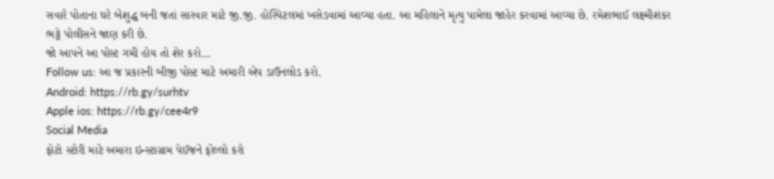સવારે પોતાના ઘરે બેશુદ્ધ બની જતાં સારવાર માટે જી.જી. હોસ્પિટલમાં ખસેડવામાં આવ્યા હતા. આ મહિલાને મૃત્યુ પામેલા જાહેર કરવામાં આવ્યા છે. રમેશભાઈ લક્ષ્મીશંકર ભટ્ટે પોલીસને જાણ કરી છે.
જો આપને આ પોસ્ટ ગમી હોય તો શેર કરો...
Follow us: આ જ પ્રકારની બીજી પોસ્ટ માટે અમારી એપ ડાઉનલોડ કરો.
Android: https://rb.gy/surhtv
Apple ios: https://rb.gy/cee4r9
Social Media
ફોટો સ્ટોરી માટે અમારા ઇન્સ્ટાગ્રામ પેઈજને ફોલ્લો કરો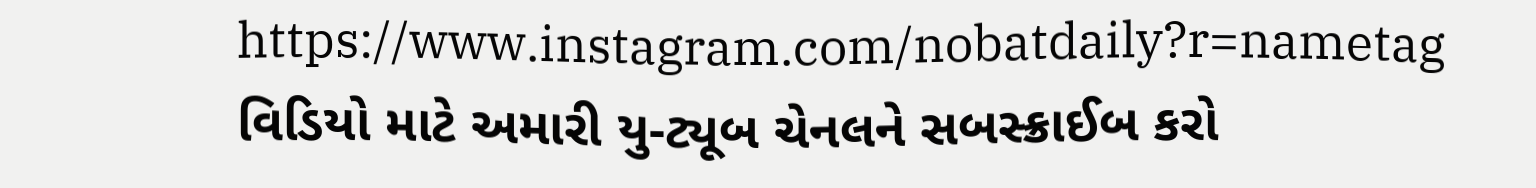https://www.instagram.com/nobatdaily?r=nametag
વિડિયો માટે અમારી યુ-ટ્યૂબ ચેનલને સબસ્ક્રાઈબ કરો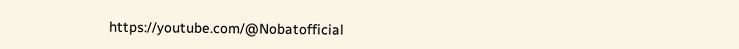https://youtube.com/@Nobatofficial